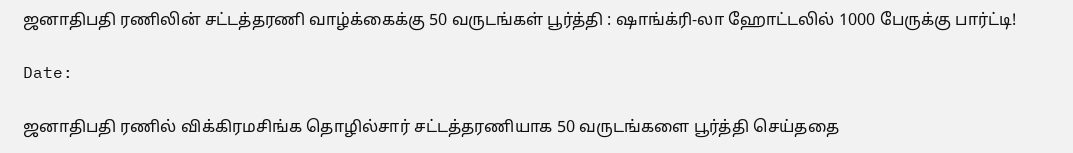ஜனாதிபதி ரணிலின் சட்டத்தரணி வாழ்க்கைக்கு 50 வருடங்கள் பூர்த்தி : ஷாங்க்ரி-லா ஹோட்டலில் 1000 பேருக்கு பார்ட்டி!

Date:

ஜனாதிபதி ரணில் விக்கிரமசிங்க தொழில்சார் சட்டத்தரணியாக 50 வருடங்களை பூர்த்தி செய்ததை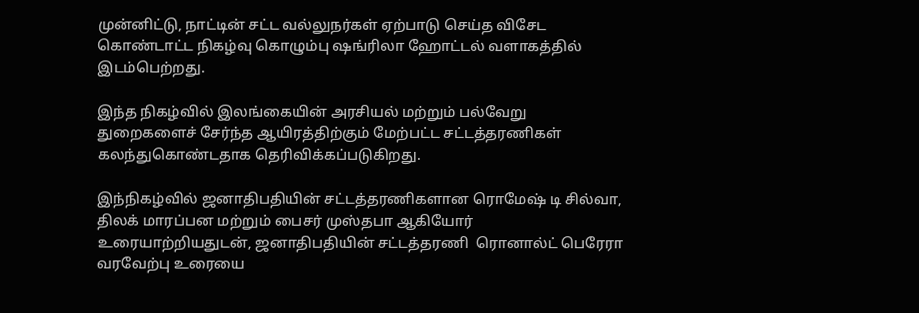முன்னிட்டு, நாட்டின் சட்ட வல்லுநர்கள் ஏற்பாடு செய்த விசேட கொண்டாட்ட நிகழ்வு கொழும்பு ஷங்ரிலா ஹோட்டல் வளாகத்தில் இடம்பெற்றது.

இந்த நிகழ்வில் இலங்கையின் அரசியல் மற்றும் பல்வேறு துறைகளைச் சேர்ந்த ஆயிரத்திற்கும் மேற்பட்ட சட்டத்தரணிகள் கலந்துகொண்டதாக தெரிவிக்கப்படுகிறது.

இந்நிகழ்வில் ஜனாதிபதியின் சட்டத்தரணிகளான ரொமேஷ் டி சில்வா, திலக் மாரப்பன மற்றும் பைசர் முஸ்தபா ஆகியோர் உரையாற்றியதுடன், ஜனாதிபதியின் சட்டத்தரணி  ரொனால்ட் பெரேரா வரவேற்பு உரையை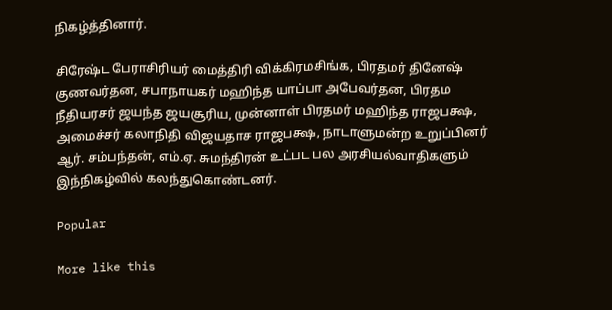நிகழ்த்தினார்.

சிரேஷ்ட பேராசிரியர் மைத்திரி விக்கிரமசிங்க, பிரதமர் தினேஷ் குணவர்தன, சபாநாயகர் மஹிந்த யாப்பா அபேவர்தன, பிரதம நீதியரசர் ஜயந்த ஜயசூரிய, முன்னாள் பிரதமர் மஹிந்த ராஜபக்ஷ, அமைச்சர் கலாநிதி விஜயதாச ராஜபக்ஷ, நாடாளுமன்ற உறுப்பினர் ஆர். சம்பந்தன், எம்.ஏ. சுமந்திரன் உட்பட பல அரசியல்வாதிகளும் இந்நிகழ்வில் கலந்துகொண்டனர்.

Popular

More like this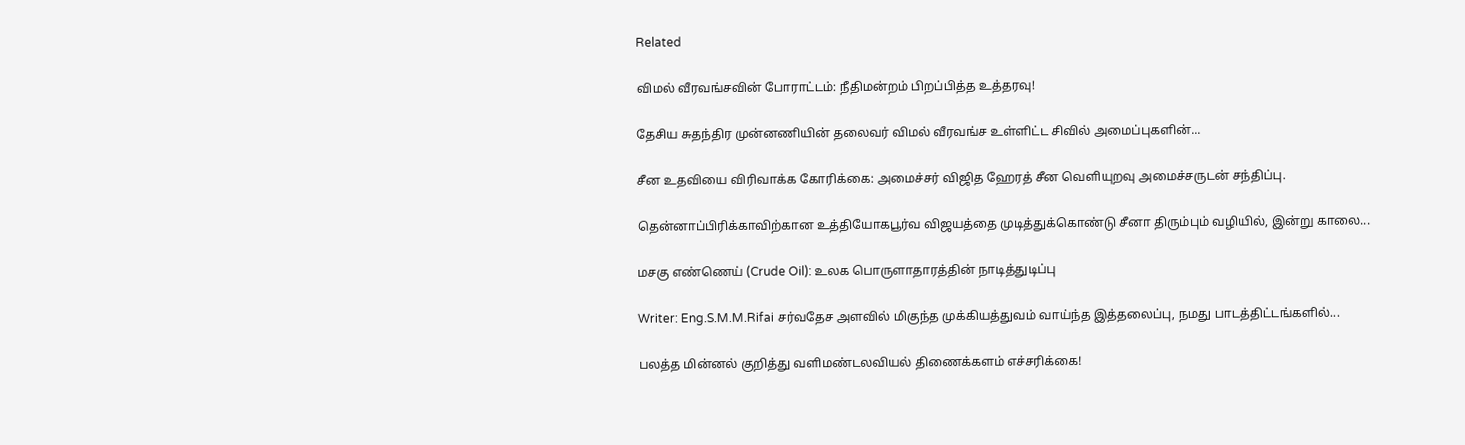Related

விமல் வீரவங்சவின் போராட்டம்: நீதிமன்றம் பிறப்பித்த உத்தரவு!

தேசிய சுதந்திர முன்னணியின் தலைவர் விமல் வீரவங்ச உள்ளிட்ட சிவில் அமைப்புகளின்...

சீன உதவியை விரிவாக்க கோரிக்கை: அமைச்சர் விஜித ஹேரத் சீன வெளியுறவு அமைச்சருடன் சந்திப்பு.

தென்னாப்பிரிக்காவிற்கான உத்தியோகபூர்வ விஜயத்தை முடித்துக்கொண்டு சீனா திரும்பும் வழியில், இன்று காலை...

மசகு எண்ணெய் (Crude Oil): உலக பொருளாதாரத்தின் நாடித்துடிப்பு

Writer: Eng.S.M.M.Rifai சர்வதேச அளவில் மிகுந்த முக்கியத்துவம் வாய்ந்த இத்தலைப்பு, நமது பாடத்திட்டங்களில்...

பலத்த மின்னல் குறித்து வளிமண்டலவியல் திணைக்களம் எச்சரிக்கை!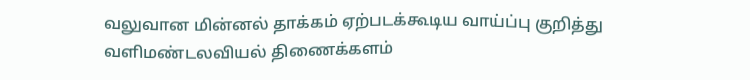வலுவான மின்னல் தாக்கம் ஏற்படக்கூடிய வாய்ப்பு குறித்து வளிமண்டலவியல் திணைக்களம்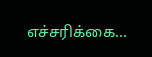எச்சரிக்கை...